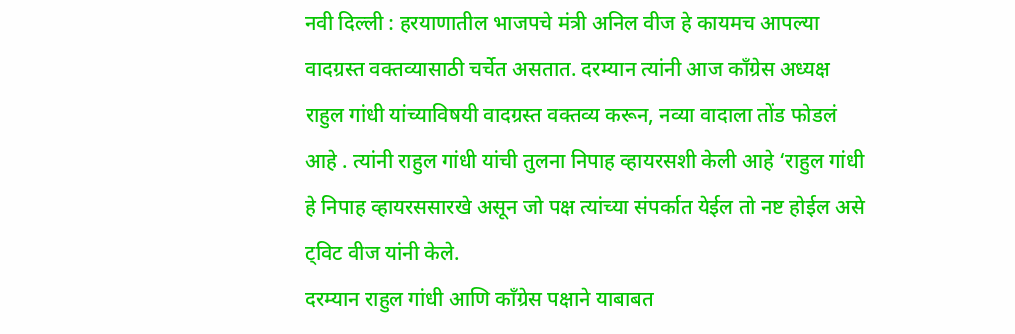नवी दिल्ली : हरयाणातील भाजपचे मंत्री अनिल वीज हे कायमच आपल्या वादग्रस्त वक्तव्यासाठी चर्चेत असतात. दरम्यान त्यांनी आज कॉंग्रेस अध्यक्ष राहुल गांधी यांच्याविषयी वादग्रस्त वक्तव्य करून, नव्या वादाला तोंड फोडलं आहे . त्यांनी राहुल गांधी यांची तुलना निपाह व्हायरसशी केली आहे ‘राहुल गांधी हे निपाह व्हायरससारखे असून जो पक्ष त्यांच्या संपर्कात येईल तो नष्ट होईल असे ट्विट वीज यांनी केले.
दरम्यान राहुल गांधी आणि काँग्रेस पक्षाने याबाबत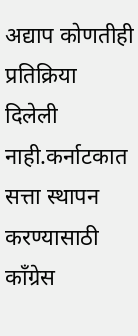अद्याप कोणतीही प्रतिक्रिया दिलेली नाही.कर्नाटकात सत्ता स्थापन करण्यासाठी काँग्रेस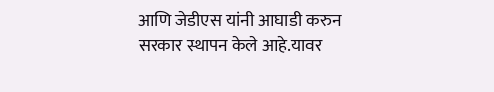आणि जेडीएस यांनी आघाडी करुन सरकार स्थापन केले आहे.यावर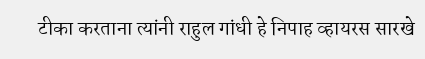टीका करताना त्यांनी राहुल गांधी हे निपाह व्हायरस सारखे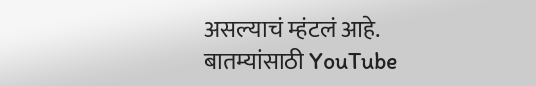असल्याचं म्हंटलं आहे.
बातम्यांसाठी YouTube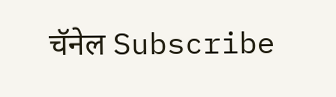चॅनेल Subscribe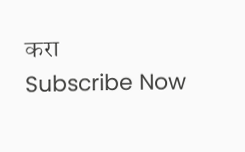करा
Subscribe Now